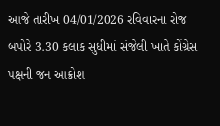આજે તારીખ 04/01/2026 રવિવારના રોજ બપોરે 3.30 કલાક સુધીમાં સંજેલી ખાતે કોંગ્રેસ પક્ષની જન આક્રોશ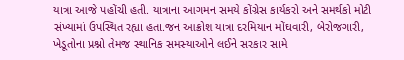યાત્રા આજે પહોંચી હતી. યાત્રાના આગમન સમયે કોંગ્રેસ કાર્યકરો અને સમર્થકો મોટી સંખ્યામાં ઉપસ્થિત રહ્યા હતા.જન આક્રોશ યાત્રા દરમિયાન મોંઘવારી, બેરોજગારી, ખેડૂતોના પ્રશ્નો તેમજ સ્થાનિક સમસ્યાઓને લઈને સરકાર સામે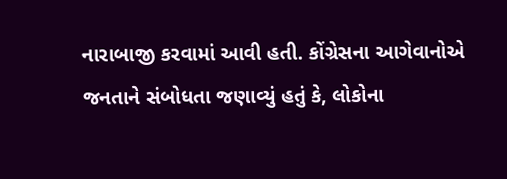નારાબાજી કરવામાં આવી હતી. કોંગ્રેસના આગેવાનોએ જનતાને સંબોધતા જણાવ્યું હતું કે, લોકોના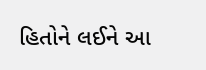હિતોને લઈને આ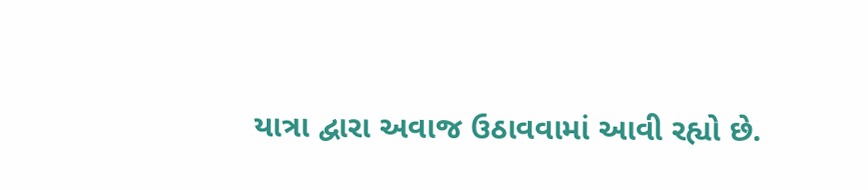યાત્રા દ્વારા અવાજ ઉઠાવવામાં આવી રહ્યો છે.